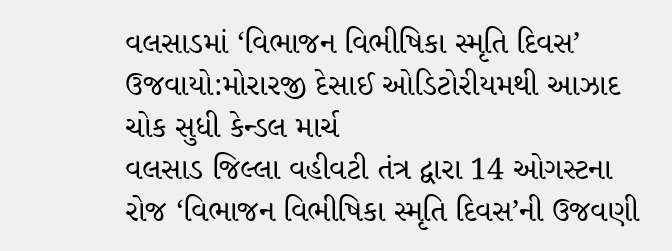વલસાડમાં ‘વિભાજન વિભીષિકા સ્મૃતિ દિવસ’ ઉજવાયો:મોરારજી દેસાઈ ઓડિટોરીયમથી આઝાદ ચોક સુધી કેન્ડલ માર્ચ
વલસાડ જિલ્લા વહીવટી તંત્ર દ્વારા 14 ઓગસ્ટના રોજ ‘વિભાજન વિભીષિકા સ્મૃતિ દિવસ’ની ઉજવણી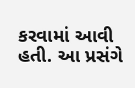કરવામાં આવી હતી. આ પ્રસંગે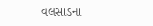વલસાડના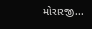મોરારજી...